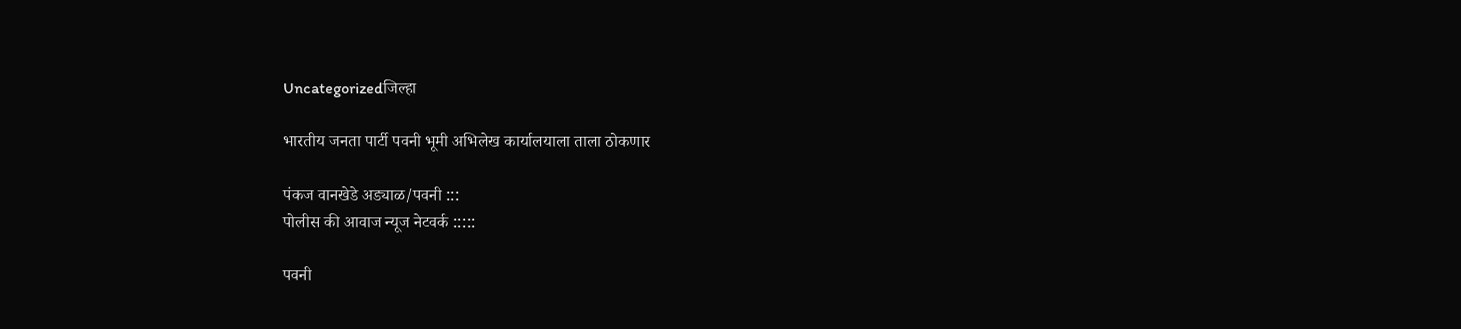Uncategorizedजिल्हा

भारतीय जनता पार्टी पवनी भूमी अभिलेख कार्यालयाला ताला ठोकणार

पंकज वानखेडे अड्याळ/पवनी :::
पोलीस की आवाज न्यूज नेटवर्क :::::

पवनी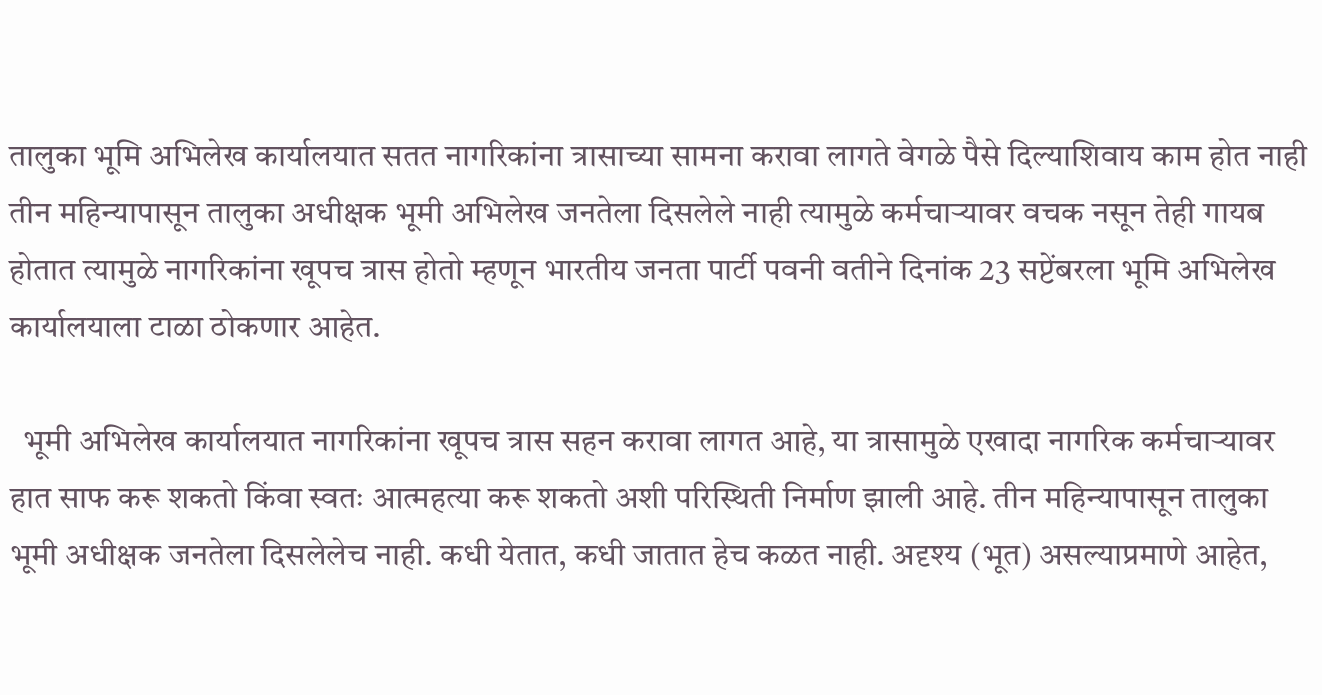तालुका भूमि अभिलेख कार्यालयात सतत नागरिकांना त्रासाच्या सामना करावा लागते वेगळे पैसे दिल्याशिवाय काम होत नाही तीन महिन्यापासून तालुका अधीक्षक भूमी अभिलेख जनतेला दिसलेले नाही त्यामुळे कर्मचाऱ्यावर वचक नसून तेही गायब होतात त्यामुळे नागरिकांना खूपच त्रास होतो म्हणून भारतीय जनता पार्टी पवनी वतीने दिनांक 23 सप्टेंबरला भूमि अभिलेख कार्यालयाला टाळा ठोकणार आहेत.

  भूमी अभिलेख कार्यालयात नागरिकांना खूपच त्रास सहन करावा लागत आहे, या त्रासामुळे एखादा नागरिक कर्मचाऱ्यावर हात साफ करू शकतो किंवा स्वतः आत्महत्या करू शकतो अशी परिस्थिती निर्माण झाली आहे. तीन महिन्यापासून तालुका भूमी अधीक्षक जनतेला दिसलेलेच नाही. कधी येतात, कधी जातात हेच कळत नाही. अदृश्य (भूत) असल्याप्रमाणे आहेत,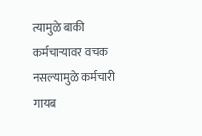त्यामुळे बाकी कर्मचाऱ्यावर वचक नसल्यामुळे कर्मचारी गायब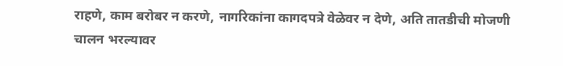राहणे, काम बरोबर न करणे, नागरिकांना कागदपत्रे वेळेवर न देणे, अति तातडीची मोजणी चालन भरल्यावर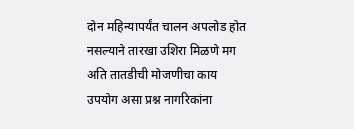दोन महिन्यापर्यंत चालन अपलोड होत नसल्याने तारखा उशिरा मिळणे मग अति तातडीची मोजणीचा काय उपयोग असा प्रश्न नागरिकांना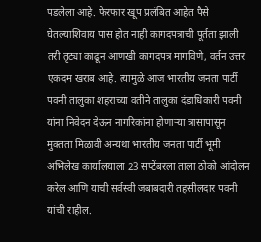पडलेला आहे. फेरफार खूप प्रलंबित आहेत पैसे घेतल्याशिवाय पास होत नाही कागदपत्राची पूर्तता झाली तरी तृट्या काढून आणखी कागदपत्र मागविणे, वर्तन उत्तर एकदम खराब आहे. त्यामुळे आज भारतीय जनता पार्टी पवनी तालुका शहराच्या वतीने तालुका दंडाधिकारी पवनी यांना निवेदन देऊन नागरिकांना होणाऱ्या त्रासापासून मुक्तता मिळावी अन्यथा भारतीय जनता पार्टी भूमी अभिलेख कार्यालयाला 23 सप्टेंबरला ताला ठोको आंदोलन करेल आणि याची सर्वस्वी जबाबदारी तहसीलदार पवनी यांची राहील.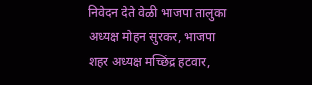निवेदन देते वेळी भाजपा तालुका अध्यक्ष मोहन सुरकर, भाजपा शहर अध्यक्ष मच्छिंद्र हटवार,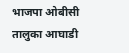भाजपा ओबीसी तालुका आघाडी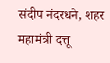संदीप नंदरधने, शहर महामंत्री दत्तू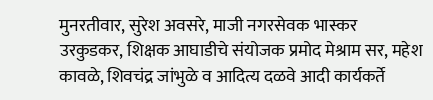मुनरतीवार, सुरेश अवसरे, माजी नगरसेवक भास्कर उरकुडकर, शिक्षक आघाडीचे संयोजक प्रमोद मेश्राम सर, महेश कावळे, शिवचंद्र जांभुळे व आदित्य दळवे आदी कार्यकर्ते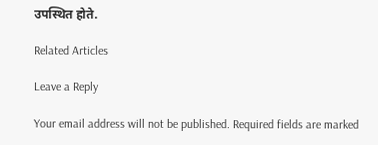उपस्थित होते.

Related Articles

Leave a Reply

Your email address will not be published. Required fields are marked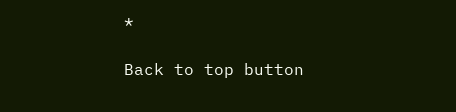*

Back to top button